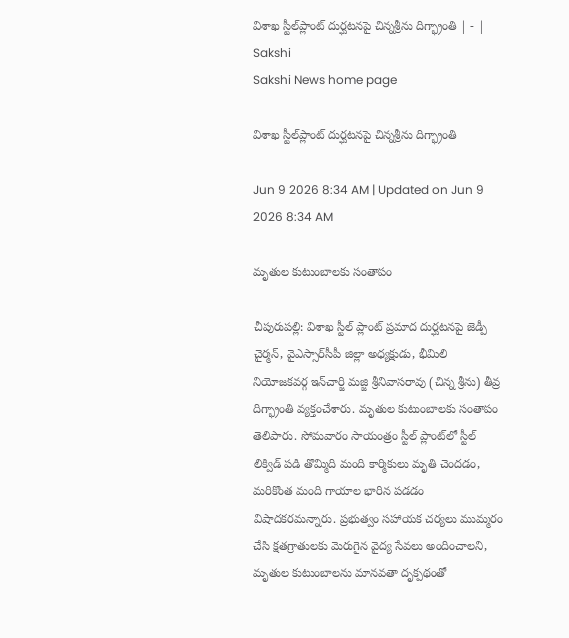విశాఖ స్టీల్‌ప్లాంట్‌ దుర్ఘటనపై చిన్నశ్రీను దిగ్భ్రాంతి | - | Sakshi
Sakshi News home page

విశాఖ స్టీల్‌ప్లాంట్‌ దుర్ఘటనపై చిన్నశ్రీను దిగ్భ్రాంతి

Jun 9 2026 8:34 AM | Updated on Jun 9 2026 8:34 AM

మృతుల కుటుంబాలకు సంతాపం

చీపురుపల్లి: విశాఖ స్టీల్‌ ప్లాంట్‌ ప్రమాద దుర్ఘటనపై జెడ్పీ చైర్మన్‌, వైఎస్సార్‌సీపీ జిల్లా అధ్యక్షుడు, భీమిలి నియోజకవర్గ ఇన్‌చార్జి మజ్జి శ్రీనివాసరావు (చిన్న శ్రీను) తీవ్ర దిగ్భ్రాంతి వ్యక్తంచేశారు. మృతుల కుటుంబాలకు సంతాపం తెలిపారు. సోమవారం సాయంత్రం స్టీల్‌ ప్లాంట్‌లో స్టీల్‌ లిక్విడ్‌ పడి తొమ్మిది మంది కార్మికులు మృతి చెందడం, మరికొంత మంది గాయాల భారిన పడడం విషాదకరమన్నారు. ప్రభుత్వం సహాయక చర్యలు ముమ్మరం చేసి క్షతగ్రాతులకు మెరుగైన వైద్య సేవలు అందించాలని, మృతుల కుటుంబాలను మానవతా దృక్పథంతో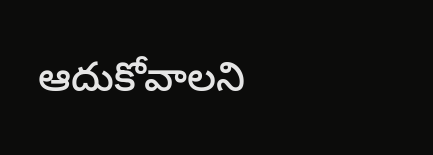ఆదుకోవాలని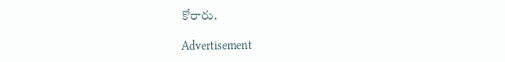కోరారు.

Advertisement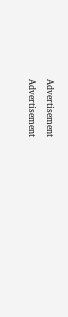Advertisement
Advertisement